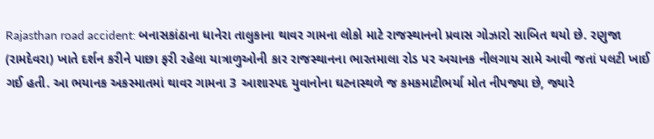Rajasthan road accident: બનાસકાંઠાના ધાનેરા તાલુકાના થાવર ગામના લોકો માટે રાજસ્થાનનો પ્રવાસ ગોઝારો સાબિત થયો છે. રણુજા (રામદેવરા) ખાતે દર્શન કરીને પાછા ફરી રહેલા યાત્રાળુઓની કાર રાજસ્થાનના ભારતમાલા રોડ પર અચાનક નીલગાય સામે આવી જતાં પલટી ખાઈ ગઈ હતી. આ ભયાનક અકસ્માતમાં થાવર ગામના 3 આશાસ્પદ યુવાનોના ઘટનાસ્થળે જ કમકમાટીભર્યા મોત નીપજ્યા છે, જ્યારે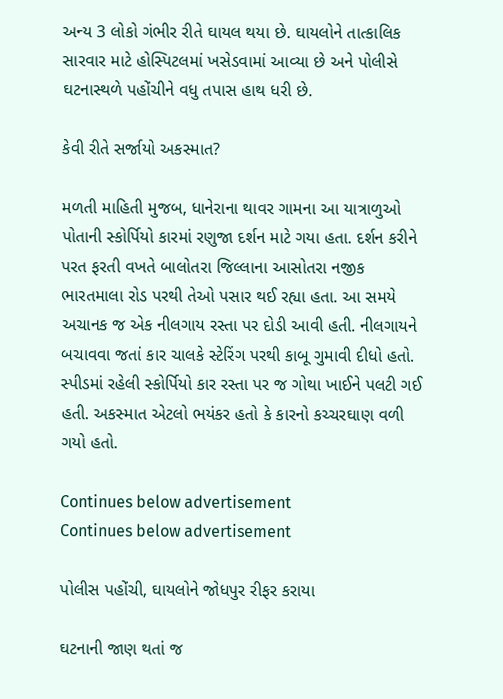અન્ય 3 લોકો ગંભીર રીતે ઘાયલ થયા છે. ઘાયલોને તાત્કાલિક સારવાર માટે હોસ્પિટલમાં ખસેડવામાં આવ્યા છે અને પોલીસે ઘટનાસ્થળે પહોંચીને વધુ તપાસ હાથ ધરી છે.

કેવી રીતે સર્જાયો અકસ્માત?

મળતી માહિતી મુજબ, ધાનેરાના થાવર ગામના આ યાત્રાળુઓ પોતાની સ્કોર્પિયો કારમાં રણુજા દર્શન માટે ગયા હતા. દર્શન કરીને પરત ફરતી વખતે બાલોતરા જિલ્લાના આસોતરા નજીક ભારતમાલા રોડ પરથી તેઓ પસાર થઈ રહ્યા હતા. આ સમયે અચાનક જ એક નીલગાય રસ્તા પર દોડી આવી હતી. નીલગાયને બચાવવા જતાં કાર ચાલકે સ્ટેરિંગ પરથી કાબૂ ગુમાવી દીધો હતો. સ્પીડમાં રહેલી સ્કોર્પિયો કાર રસ્તા પર જ ગોથા ખાઈને પલટી ગઈ હતી. અકસ્માત એટલો ભયંકર હતો કે કારનો કચ્ચરઘાણ વળી ગયો હતો.

Continues below advertisement
Continues below advertisement

પોલીસ પહોંચી, ઘાયલોને જોધપુર રીફર કરાયા

ઘટનાની જાણ થતાં જ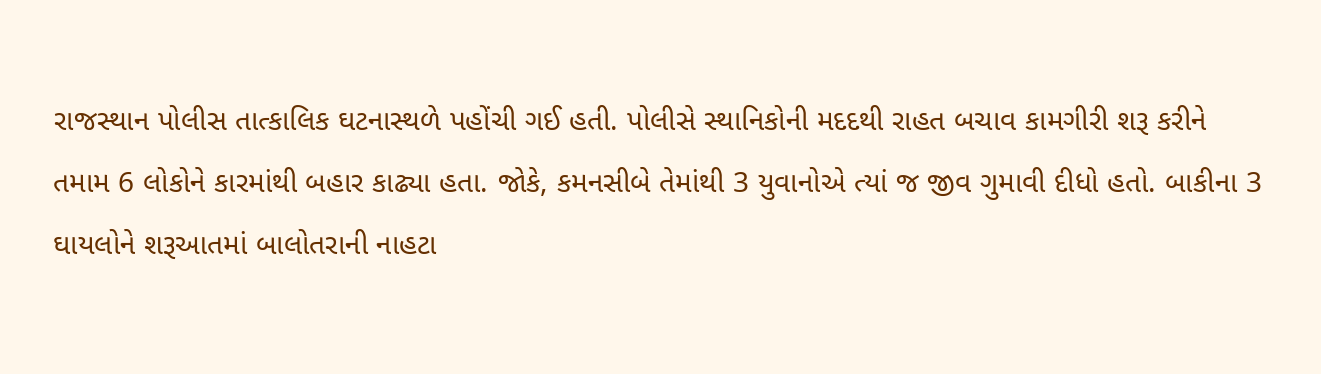રાજસ્થાન પોલીસ તાત્કાલિક ઘટનાસ્થળે પહોંચી ગઈ હતી. પોલીસે સ્થાનિકોની મદદથી રાહત બચાવ કામગીરી શરૂ કરીને તમામ 6 લોકોને કારમાંથી બહાર કાઢ્યા હતા. જોકે, કમનસીબે તેમાંથી 3 યુવાનોએ ત્યાં જ જીવ ગુમાવી દીધો હતો. બાકીના 3 ઘાયલોને શરૂઆતમાં બાલોતરાની નાહટા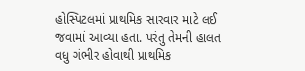હોસ્પિટલમાં પ્રાથમિક સારવાર માટે લઈ જવામાં આવ્યા હતા. પરંતુ તેમની હાલત વધુ ગંભીર હોવાથી પ્રાથમિક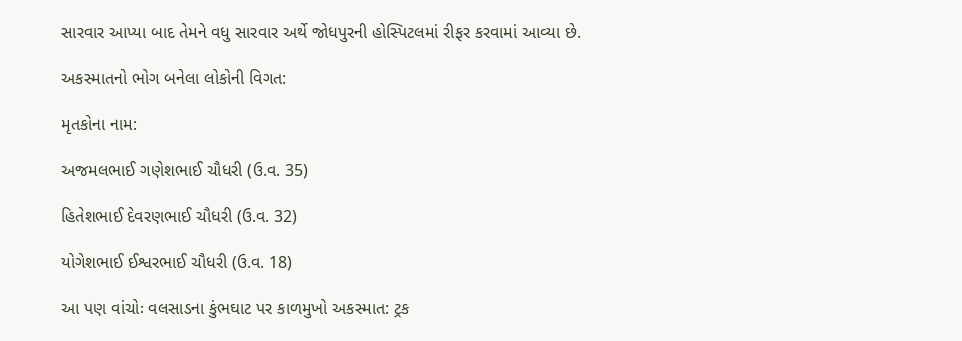સારવાર આપ્યા બાદ તેમને વધુ સારવાર અર્થે જોધપુરની હોસ્પિટલમાં રીફર કરવામાં આવ્યા છે.

અકસ્માતનો ભોગ બનેલા લોકોની વિગત:

મૃતકોના નામ:

અજમલભાઈ ગણેશભાઈ ચૌધરી (ઉ.વ. 35)

હિતેશભાઈ દેવરણભાઈ ચૌધરી (ઉ.વ. 32)

યોગેશભાઈ ઈશ્વરભાઈ ચૌધરી (ઉ.વ. 18)

આ પણ વાંચોઃ વલસાડના કુંભઘાટ પર કાળમુખો અકસ્માત: ટ્રક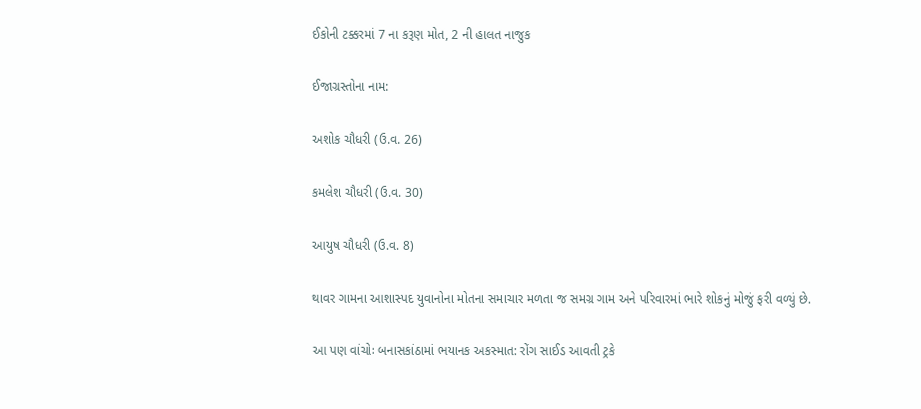ઈકોની ટક્કરમાં 7 ના કરૂણ મોત, 2 ની હાલત નાજુક

ઈજાગ્રસ્તોના નામ:

અશોક ચૌધરી (ઉ.વ. 26)

કમલેશ ચૌધરી (ઉ.વ. 30)

આયુષ ચૌધરી (ઉ.વ. 8)

થાવર ગામના આશાસ્પદ યુવાનોના મોતના સમાચાર મળતા જ સમગ્ર ગામ અને પરિવારમાં ભારે શોકનું મોજું ફરી વળ્યું છે.

આ પણ વાંચોઃ બનાસકાંઠામાં ભયાનક અકસ્માત: રોંગ સાઈડ આવતી ટ્રકે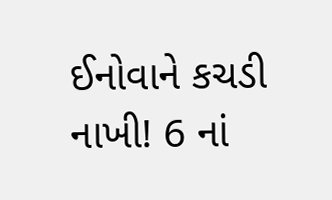ઈનોવાને કચડી નાખી! 6 નાં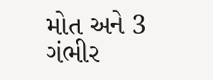મોત અને 3 ગંભીર